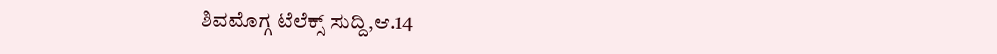ಶಿವಮೊಗ್ಗ ಟೆಲೆಕ್ಸ್ ಸುದ್ದಿ,ಆ.14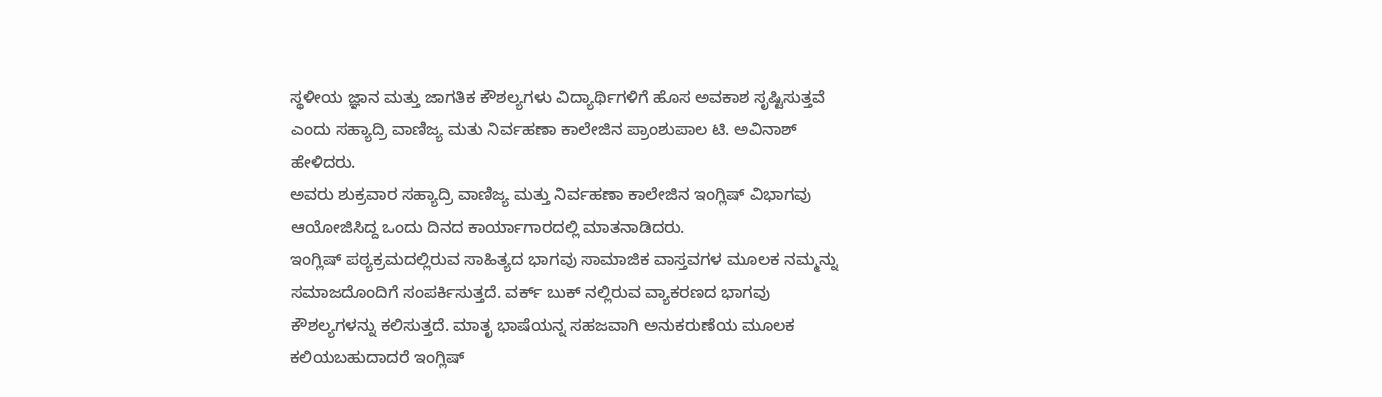ಸ್ಥಳೀಯ ಜ್ಞಾನ ಮತ್ತು ಜಾಗತಿಕ ಕೌಶಲ್ಯಗಳು ವಿದ್ಯಾರ್ಥಿಗಳಿಗೆ ಹೊಸ ಅವಕಾಶ ಸೃಷ್ಟಿಸುತ್ತವೆ ಎಂದು ಸಹ್ಯಾದ್ರಿ ವಾಣಿಜ್ಯ ಮತು ನಿರ್ವಹಣಾ ಕಾಲೇಜಿನ ಪ್ರಾಂಶುಪಾಲ ಟಿ. ಅವಿನಾಶ್ ಹೇಳಿದರು.
ಅವರು ಶುಕ್ರವಾರ ಸಹ್ಯಾದ್ರಿ ವಾಣಿಜ್ಯ ಮತ್ತು ನಿರ್ವಹಣಾ ಕಾಲೇಜಿನ ಇಂಗ್ಲಿಷ್ ವಿಭಾಗವು ಆಯೋಜಿಸಿದ್ದ ಒಂದು ದಿನದ ಕಾರ್ಯಾಗಾರದಲ್ಲಿ ಮಾತನಾಡಿದರು.
ಇಂಗ್ಲಿಷ್ ಪಠ್ಯಕ್ರಮದಲ್ಲಿರುವ ಸಾಹಿತ್ಯದ ಭಾಗವು ಸಾಮಾಜಿಕ ವಾಸ್ತವಗಳ ಮೂಲಕ ನಮ್ಮನ್ನು ಸಮಾಜದೊಂದಿಗೆ ಸಂಪರ್ಕಿಸುತ್ತದೆ. ವರ್ಕ್ ಬುಕ್ ನಲ್ಲಿರುವ ವ್ಯಾಕರಣದ ಭಾಗವು ಕೌಶಲ್ಯಗಳನ್ನು ಕಲಿಸುತ್ತದೆ. ಮಾತೃ ಭಾಷೆಯನ್ನ ಸಹಜವಾಗಿ ಅನುಕರುಣೆಯ ಮೂಲಕ ಕಲಿಯಬಹುದಾದರೆ ಇಂಗ್ಲಿಷ್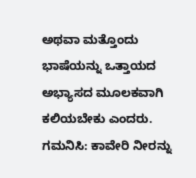ಅಥವಾ ಮತ್ತೊಂದು ಭಾಷೆಯನ್ನು ಒತ್ತಾಯದ ಅಭ್ಯಾಸದ ಮೂಲಕವಾಗಿ ಕಲಿಯಬೇಕು ಎಂದರು.
ಗಮನಿಸಿ: ಕಾವೇರಿ ನೀರನ್ನು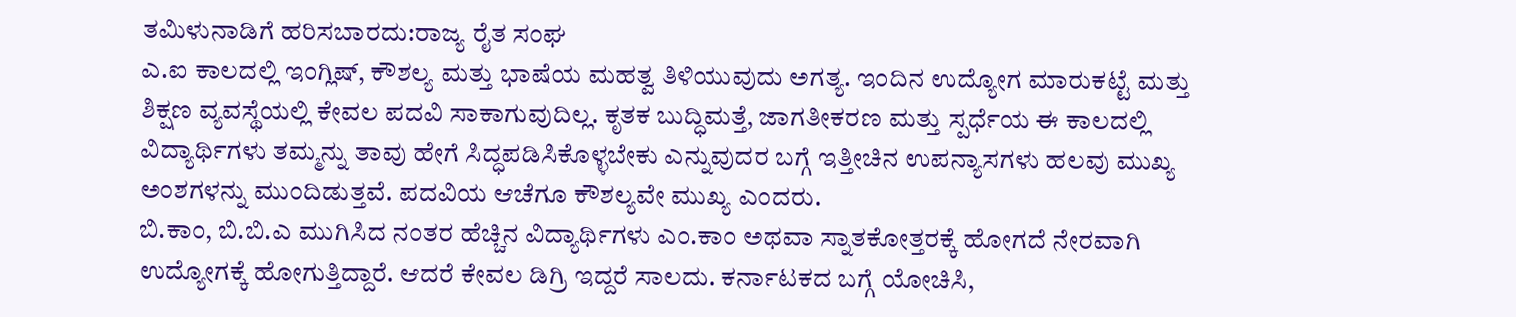ತಮಿಳುನಾಡಿಗೆ ಹರಿಸಬಾರದು:ರಾಜ್ಯ ರೈತ ಸಂಘ
ಎ.ಐ ಕಾಲದಲ್ಲಿ ಇಂಗ್ಲಿಷ್, ಕೌಶಲ್ಯ ಮತ್ತು ಭಾಷೆಯ ಮಹತ್ವ ತಿಳಿಯುವುದು ಅಗತ್ಯ. ಇಂದಿನ ಉದ್ಯೋಗ ಮಾರುಕಟ್ಟೆ ಮತ್ತು ಶಿಕ್ಷಣ ವ್ಯವಸ್ಥೆಯಲ್ಲಿ ಕೇವಲ ಪದವಿ ಸಾಕಾಗುವುದಿಲ್ಲ. ಕೃತಕ ಬುದ್ಧಿಮತ್ತೆ, ಜಾಗತೀಕರಣ ಮತ್ತು ಸ್ಪರ್ಧೆಯ ಈ ಕಾಲದಲ್ಲಿ ವಿದ್ಯಾರ್ಥಿಗಳು ತಮ್ಮನ್ನು ತಾವು ಹೇಗೆ ಸಿದ್ಧಪಡಿಸಿಕೊಳ್ಳಬೇಕು ಎನ್ನುವುದರ ಬಗ್ಗೆ ಇತ್ತೀಚಿನ ಉಪನ್ಯಾಸಗಳು ಹಲವು ಮುಖ್ಯ ಅಂಶಗಳನ್ನು ಮುಂದಿಡುತ್ತವೆ. ಪದವಿಯ ಆಚೆಗೂ ಕೌಶಲ್ಯವೇ ಮುಖ್ಯ ಎಂದರು.
ಬಿ.ಕಾಂ, ಬಿ.ಬಿ.ಎ ಮುಗಿಸಿದ ನಂತರ ಹೆಚ್ಚಿನ ವಿದ್ಯಾರ್ಥಿಗಳು ಎಂ.ಕಾಂ ಅಥವಾ ಸ್ನಾತಕೋತ್ತರಕ್ಕೆ ಹೋಗದೆ ನೇರವಾಗಿ ಉದ್ಯೋಗಕ್ಕೆ ಹೋಗುತ್ತಿದ್ದಾರೆ. ಆದರೆ ಕೇವಲ ಡಿಗ್ರಿ ಇದ್ದರೆ ಸಾಲದು. ಕರ್ನಾಟಕದ ಬಗ್ಗೆ ಯೋಚಿಸಿ,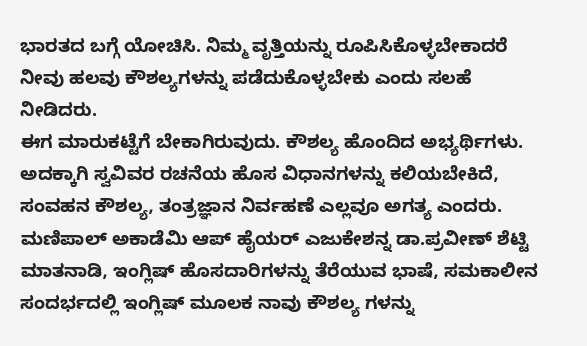ಭಾರತದ ಬಗ್ಗೆ ಯೋಚಿಸಿ. ನಿಮ್ಮ ವೃತ್ತಿಯನ್ನು ರೂಪಿಸಿಕೊಳ್ಳಬೇಕಾದರೆ ನೀವು ಹಲವು ಕೌಶಲ್ಯಗಳನ್ನು ಪಡೆದುಕೊಳ್ಳಬೇಕು ಎಂದು ಸಲಹೆ ನೀಡಿದರು.
ಈಗ ಮಾರುಕಟ್ಟೆಗೆ ಬೇಕಾಗಿರುವುದು. ಕೌಶಲ್ಯ ಹೊಂದಿದ ಅಭ್ಯರ್ಥಿಗಳು. ಅದಕ್ಕಾಗಿ ಸ್ವವಿವರ ರಚನೆಯ ಹೊಸ ವಿಧಾನಗಳನ್ನು ಕಲಿಯಬೇಕಿದೆ, ಸಂವಹನ ಕೌಶಲ್ಯ, ತಂತ್ರಜ್ಞಾನ ನಿರ್ವಹಣೆ ಎಲ್ಲವೂ ಅಗತ್ಯ ಎಂದರು.
ಮಣಿಪಾಲ್ ಅಕಾಡೆಮಿ ಆಪ್ ಹೈಯರ್ ಎಜುಕೇಶನ್ನ ಡಾ.ಪ್ರವೀಣ್ ಶೆಟ್ಟಿ ಮಾತನಾಡಿ, ಇಂಗ್ಲಿಷ್ ಹೊಸದಾರಿಗಳನ್ನು ತೆರೆಯುವ ಭಾಷೆ, ಸಮಕಾಲೀನ ಸಂದರ್ಭದಲ್ಲಿ ಇಂಗ್ಲಿಷ್ ಮೂಲಕ ನಾವು ಕೌಶಲ್ಯ ಗಳನ್ನು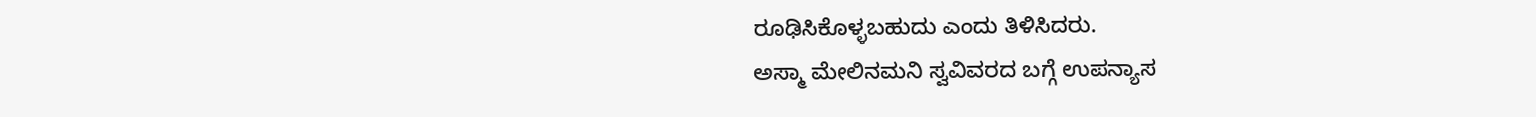ರೂಢಿಸಿಕೊಳ್ಳಬಹುದು ಎಂದು ತಿಳಿಸಿದರು.
ಅಸ್ಮಾ ಮೇಲಿನಮನಿ ಸ್ವವಿವರದ ಬಗ್ಗೆ ಉಪನ್ಯಾಸ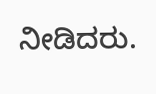ನೀಡಿದರು.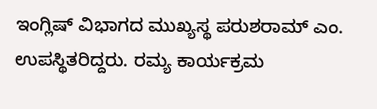ಇಂಗ್ಲಿಷ್ ವಿಭಾಗದ ಮುಖ್ಯಸ್ಥ ಪರುಶರಾಮ್ ಎಂ. ಉಪಸ್ಥಿತರಿದ್ದರು. ರಮ್ಯ ಕಾರ್ಯಕ್ರಮ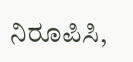ನಿರೂಪಿಸಿ,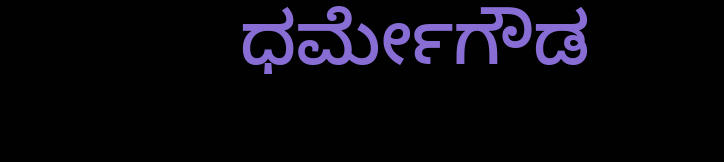ಧರ್ಮೇಗೌಡ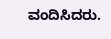ವಂದಿಸಿದರು.